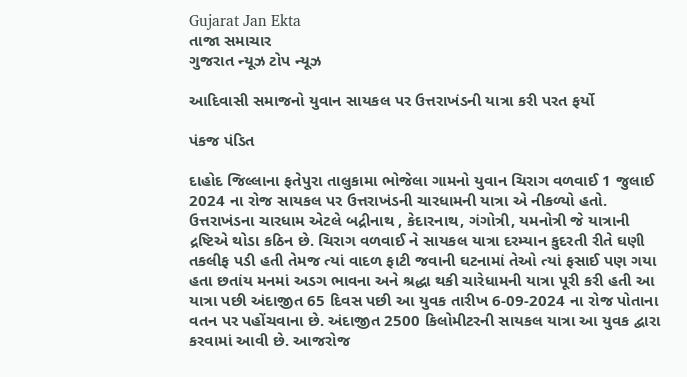Gujarat Jan Ekta
તાજા સમાચાર
ગુજરાત ન્યૂઝ ટોપ ન્યૂઝ

આદિવાસી સમાજનો યુવાન સાયકલ પર ઉત્તરાખંડની યાત્રા કરી પરત ફર્યો

પંકજ પંડિત

દાહોદ જિલ્લાના ફતેપુરા તાલુકામા ભોજેલા ગામનો યુવાન ચિરાગ વળવાઈ 1 જુલાઈ 2024 ના રોજ સાયકલ પર ઉત્તરાખંડની ચારધામની યાત્રા એ નીકળ્યો હતો. ઉત્તરાખંડના ચારધામ એટલે બદ્રીનાથ , કેદારનાથ, ગંગોત્રી, યમનોત્રી જે યાત્રાની દ્રષ્ટિએ થોડા કઠિન છે. ચિરાગ વળવાઈ ને સાયકલ યાત્રા દરમ્યાન કુદરતી રીતે ઘણી તકલીફ પડી હતી તેમજ ત્યાં વાદળ ફાટી જવાની ઘટનામાં તેઓ ત્યાં ફસાઈ પણ ગયા હતા છતાંય મનમાં અડગ ભાવના અને શ્રદ્ધા થકી ચારેધામની યાત્રા પૂરી કરી હતી આ યાત્રા પછી અંદાજીત 65 દિવસ પછી આ યુવક તારીખ 6-09-2024 ના રોજ પોતાના વતન પર પહોંચવાના છે. અંદાજીત 2500 કિલોમીટરની સાયકલ યાત્રા આ યુવક દ્વારા કરવામાં આવી છે. આજરોજ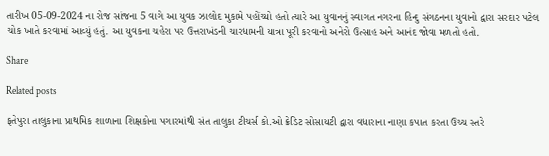તારીખ 05-09-2024 ના રોજ સાંજના 5 વાગે આ યુવક ઝાલોદ મુકામે પહોંચ્યો હતો ત્યારે આ યુવાનનું સ્વાગત નગરના હિન્દુ સંગઠનના યુવાનો દ્વારા સરદાર પટેલ ચોક ખાતે કરવામાં આવ્યું હતું. આ યુવકના ચહેરા પર ઉત્તરાખંડની ચારધામની યાત્રા પૂરી કરવાનો અનેરો ઉત્સાહ અને આનંદ જોવા મળતો હતો.

Share

Related posts

ફતેપુરા તાલુકાના પ્રાથમિક શાળાના શિક્ષકોના પગારમાંથી સંત તાલુકા ટીચર્સ કો.ઓ ક્રેડિટ સોસાયટી દ્વારા વધારાના નાણા કપાત કરતા ઉચ્ચ સ્તરે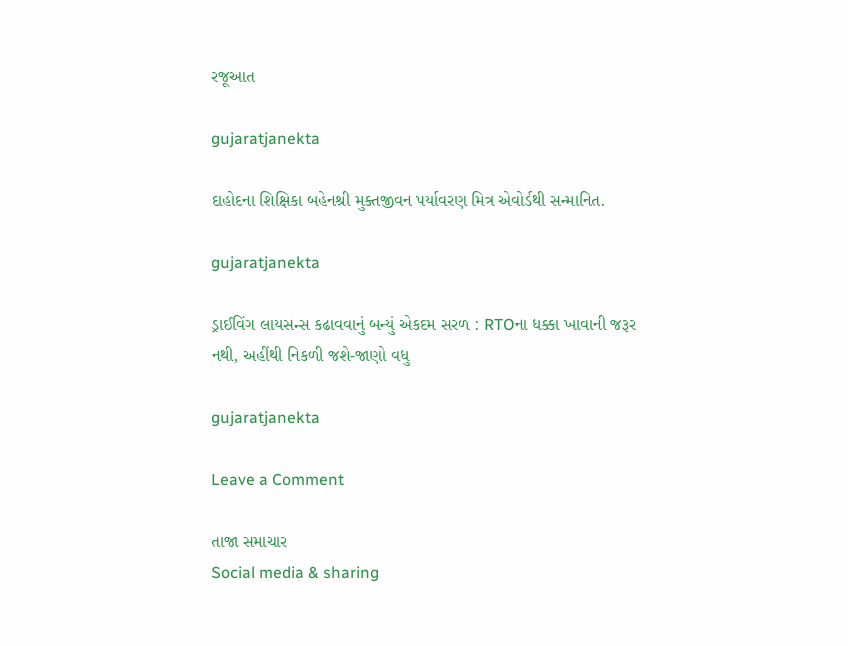રજૂઆત

gujaratjanekta

દાહોદના શિક્ષિકા બહેનશ્રી મુક્તજીવન પર્યાવરણ મિત્ર એવોર્ડથી સન્માનિત.

gujaratjanekta

ડ્રાઈવિંગ લાયસન્સ કઢાવવાનું બન્યું એકદમ સરળ : RTOના ધક્કા ખાવાની જરૂર નથી, અહીંથી નિકળી જશે-જાણો વધુ

gujaratjanekta

Leave a Comment

તાજા સમાચાર
Social media & sharing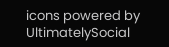icons powered by UltimatelySocial